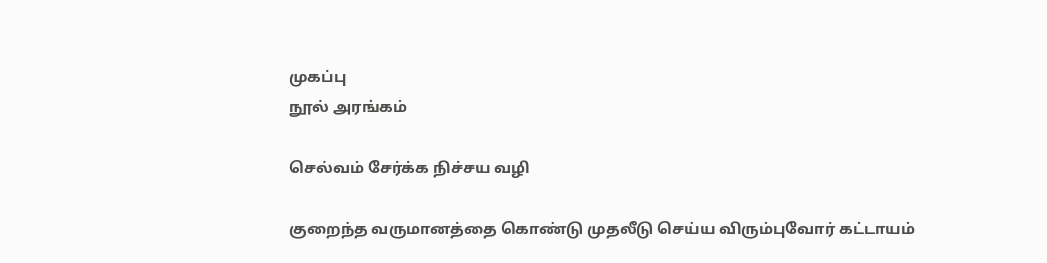முகப்பு
நூல் அரங்கம்

செல்வம் சேர்க்க நிச்சய வழி

குறைந்த வருமானத்தை கொண்டு முதலீடு செய்ய விரும்புவோர் கட்டாயம்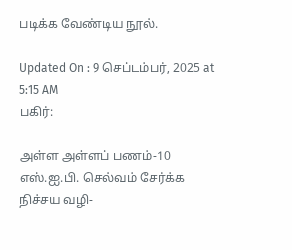படிக்க வேண்டிய நூல்.

Updated On : 9 செப்டம்பர், 2025 at 5:15 AM
பகிர்:

அள்ள அள்ளப் பணம்-10 எஸ்.ஐ.பி. செல்வம் சேர்க்க நிச்சய வழி-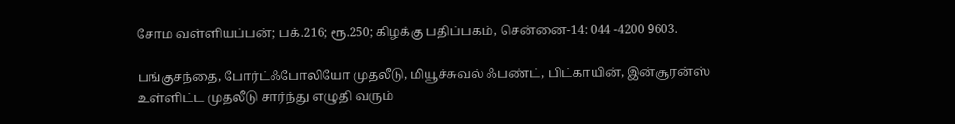சோம வள்ளியப்பன்; பக்.216; ரூ.250; கிழக்கு பதிப்பகம், சென்னை-14: 044 -4200 9603.

பங்குசந்தை, போர்ட்ஃபோலியோ முதலீடு, மியூச்சுவல் ஃபண்ட், பிட்காயின், இன்சூரன்ஸ் உள்ளிட்ட முதலீடு சார்ந்து எழுதி வரும்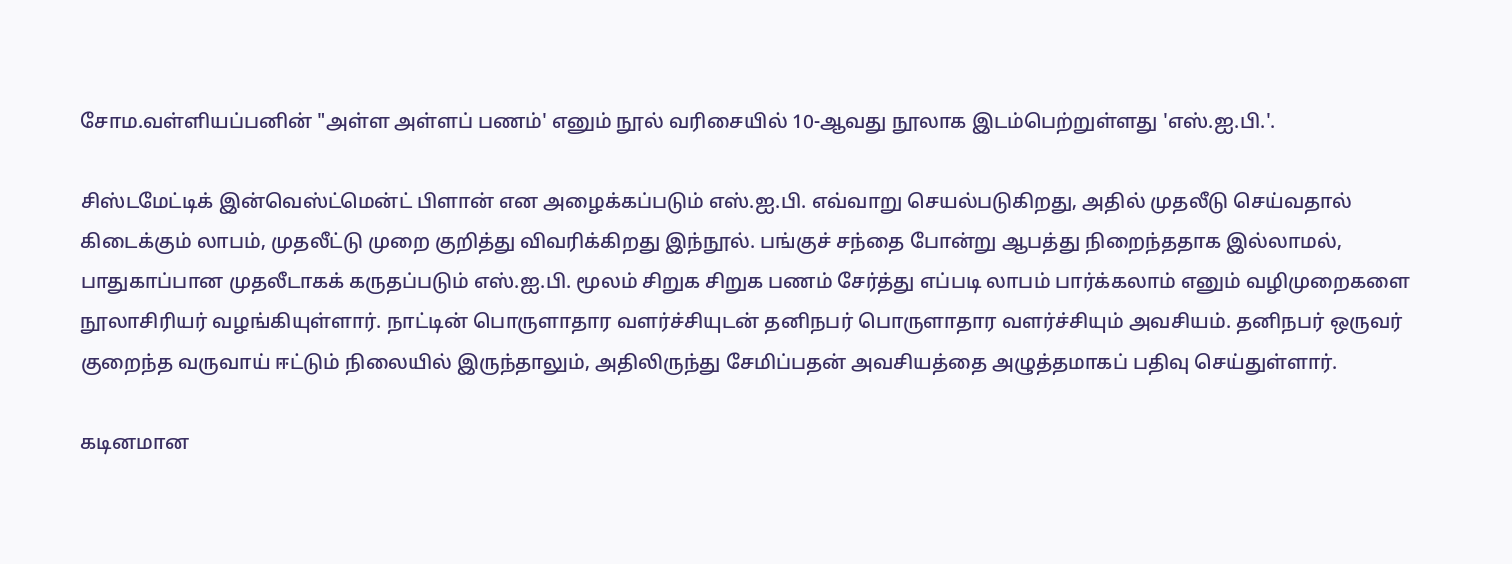சோம.வள்ளியப்பனின் "அள்ள அள்ளப் பணம்' எனும் நூல் வரிசையில் 10-ஆவது நூலாக இடம்பெற்றுள்ளது 'எஸ்.ஐ.பி.'.

சிஸ்டமேட்டிக் இன்வெஸ்ட்மென்ட் பிளான் என அழைக்கப்படும் எஸ்.ஐ.பி. எவ்வாறு செயல்படுகிறது, அதில் முதலீடு செய்வதால் கிடைக்கும் லாபம், முதலீட்டு முறை குறித்து விவரிக்கிறது இந்நூல். பங்குச் சந்தை போன்று ஆபத்து நிறைந்ததாக இல்லாமல், பாதுகாப்பான முதலீடாகக் கருதப்படும் எஸ்.ஐ.பி. மூலம் சிறுக சிறுக பணம் சேர்த்து எப்படி லாபம் பார்க்கலாம் எனும் வழிமுறைகளை நூலாசிரியர் வழங்கியுள்ளார். நாட்டின் பொருளாதார வளர்ச்சியுடன் தனிநபர் பொருளாதார வளர்ச்சியும் அவசியம். தனிநபர் ஒருவர் குறைந்த வருவாய் ஈட்டும் நிலையில் இருந்தாலும், அதிலிருந்து சேமிப்பதன் அவசியத்தை அழுத்தமாகப் பதிவு செய்துள்ளார்.

கடினமான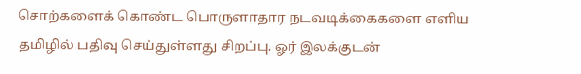சொற்களைக் கொண்ட பொருளாதார நடவடிக்கைகளை எளிய தமிழில் பதிவு செய்துள்ளது சிறப்பு. ஓர் இலக்குடன்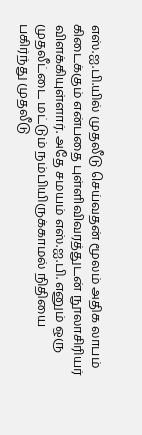எஸ்.ஐ.பி.யில் முதலீடு செய்வதன் மூலம் அதிக லாபம் கிடைக்கும் என்பதை புள்ளிவிவரத்துடன் நூலாசிரியர் விளக்கியுள்ளார். அதே சமயம் எஸ்.ஐ.பி. எனும் ஒரு முதலீட்டை மட்டும் நம்பியிருக்காமல் நிதியை பகிர்ந்து முதலீடு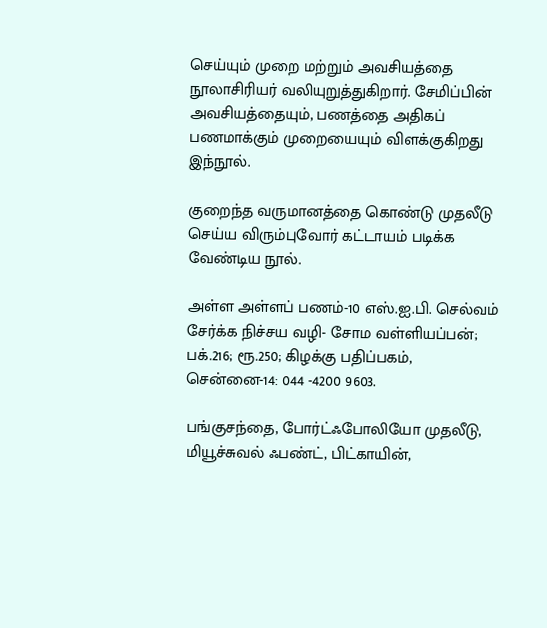செய்யும் முறை மற்றும் அவசியத்தை நூலாசிரியர் வலியுறுத்துகிறார். சேமிப்பின் அவசியத்தையும், பணத்தை அதிகப் பணமாக்கும் முறையையும் விளக்குகிறது இந்நூல்.

குறைந்த வருமானத்தை கொண்டு முதலீடு செய்ய விரும்புவோர் கட்டாயம் படிக்க வேண்டிய நூல்.

அள்ள அள்ளப் பணம்-10 எஸ்.ஐ.பி. செல்வம் சேர்க்க நிச்சய வழி- சோம வள்ளியப்பன்; பக்.216; ரூ.250; கிழக்கு பதிப்பகம், சென்னை-14: 044 -4200 9603.

பங்குசந்தை, போர்ட்ஃபோலியோ முதலீடு, மியூச்சுவல் ஃபண்ட், பிட்காயின்,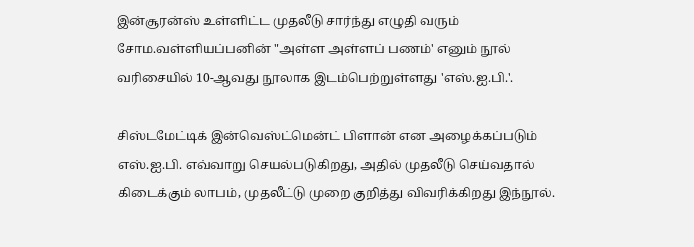இன்சூரன்ஸ் உள்ளிட்ட முதலீடு சார்ந்து எழுதி வரும் சோம.வள்ளியப்பனின் "அள்ள அள்ளப் பணம்' எனும் நூல் வரிசையில் 10-ஆவது நூலாக இடம்பெற்றுள்ளது 'எஸ்.ஐ.பி.'.

சிஸ்டமேட்டிக் இன்வெஸ்ட்மென்ட் பிளான் என அழைக்கப்படும் எஸ்.ஐ.பி. எவ்வாறு செயல்படுகிறது, அதில் முதலீடு செய்வதால் கிடைக்கும் லாபம், முதலீட்டு முறை குறித்து விவரிக்கிறது இந்நூல்.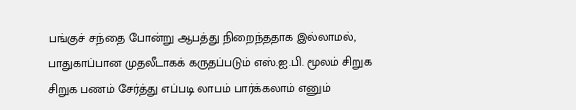பங்குச் சந்தை போன்று ஆபத்து நிறைந்ததாக இல்லாமல், பாதுகாப்பான முதலீடாகக் கருதப்படும் எஸ்.ஐ.பி. மூலம் சிறுக சிறுக பணம் சேர்த்து எப்படி லாபம் பார்க்கலாம் எனும்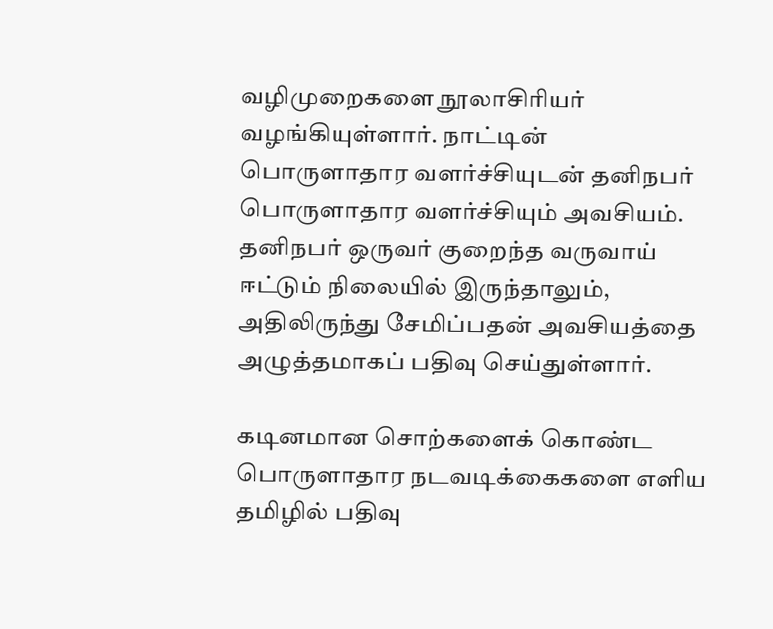வழிமுறைகளை நூலாசிரியர் வழங்கியுள்ளார். நாட்டின் பொருளாதார வளர்ச்சியுடன் தனிநபர் பொருளாதார வளர்ச்சியும் அவசியம். தனிநபர் ஒருவர் குறைந்த வருவாய் ஈட்டும் நிலையில் இருந்தாலும், அதிலிருந்து சேமிப்பதன் அவசியத்தை அழுத்தமாகப் பதிவு செய்துள்ளார்.

கடினமான சொற்களைக் கொண்ட பொருளாதார நடவடிக்கைகளை எளிய தமிழில் பதிவு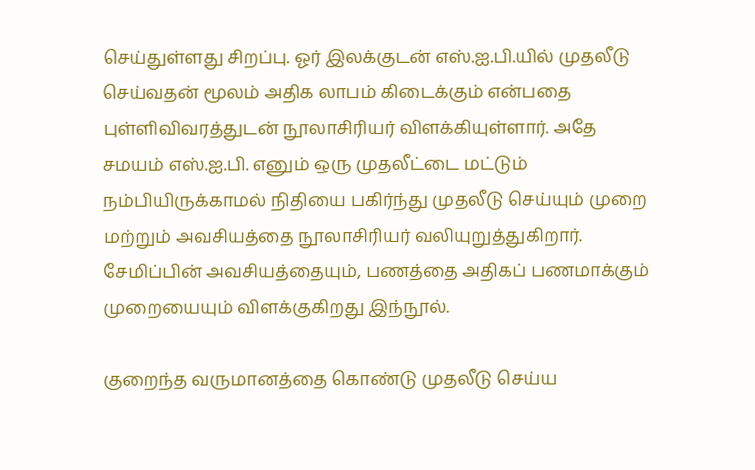செய்துள்ளது சிறப்பு. ஓர் இலக்குடன் எஸ்.ஐ.பி.யில் முதலீடு செய்வதன் மூலம் அதிக லாபம் கிடைக்கும் என்பதை புள்ளிவிவரத்துடன் நூலாசிரியர் விளக்கியுள்ளார். அதே சமயம் எஸ்.ஐ.பி. எனும் ஒரு முதலீட்டை மட்டும் நம்பியிருக்காமல் நிதியை பகிர்ந்து முதலீடு செய்யும் முறை மற்றும் அவசியத்தை நூலாசிரியர் வலியுறுத்துகிறார். சேமிப்பின் அவசியத்தையும், பணத்தை அதிகப் பணமாக்கும் முறையையும் விளக்குகிறது இந்நூல்.

குறைந்த வருமானத்தை கொண்டு முதலீடு செய்ய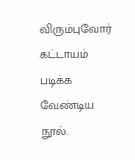விரும்புவோர் கட்டாயம் படிக்க வேண்டிய நூல்.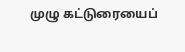முழு கட்டுரையைப்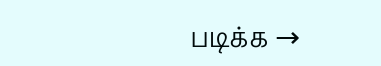படிக்க →